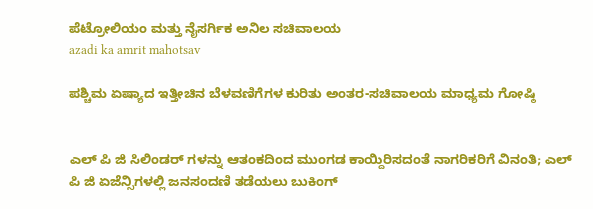ಪೆಟ್ರೋಲಿಯಂ ಮತ್ತು ನೈಸರ್ಗಿಕ ಅನಿಲ ಸಚಿವಾಲಯ
azadi ka amrit mahotsav

ಪಶ್ಚಿಮ ಏಷ್ಯಾದ ಇತ್ತೀಚಿನ ಬೆಳವಣಿಗೆಗಳ ಕುರಿತು ಅಂತರ-ಸಚಿವಾಲಯ ಮಾಧ್ಯಮ ಗೋಷ್ಠಿ


ಎಲ್‌ ಪಿ ಜಿ ಸಿಲಿಂಡರ್‌ ಗಳನ್ನು ಆತಂಕದಿಂದ ಮುಂಗಡ ಕಾಯ್ದಿರಿಸದಂತೆ ನಾಗರಿಕರಿಗೆ ವಿನಂತಿ; ಎಲ್‌ ಪಿ ಜಿ ಏಜೆನ್ಸಿಗಳಲ್ಲಿ ಜನಸಂದಣಿ ತಡೆಯಲು ಬುಕಿಂಗ್‌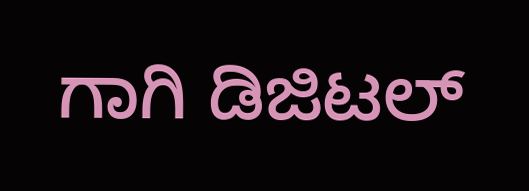ಗಾಗಿ ಡಿಜಿಟಲ್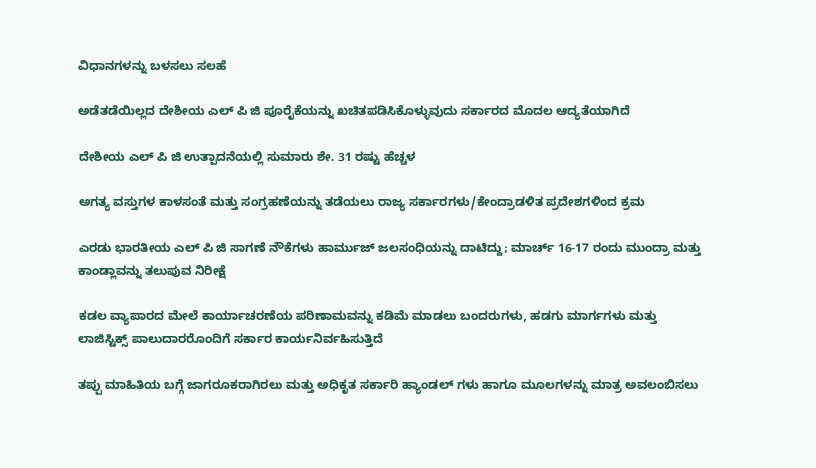ವಿಧಾನಗಳನ್ನು ಬಳಸಲು ಸಲಹೆ

ಅಡೆತಡೆಯಿಲ್ಲದ ದೇಶೀಯ ಎಲ್‌ ಪಿ ಜಿ ಪೂರೈಕೆಯನ್ನು ಖಚಿತಪಡಿಸಿಕೊಳ್ಳುವುದು ಸರ್ಕಾರದ ಮೊದಲ ಆದ್ಯತೆಯಾಗಿದೆ

ದೇಶೀಯ ಎಲ್‌ ಪಿ ಜಿ ಉತ್ಪಾದನೆಯಲ್ಲಿ ಸುಮಾರು ಶೇ. 31 ರಷ್ಟು ಹೆಚ್ಚಳ

ಅಗತ್ಯ ವಸ್ತುಗಳ ಕಾಳಸಂತೆ ಮತ್ತು ಸಂಗ್ರಹಣೆಯನ್ನು ತಡೆಯಲು ರಾಜ್ಯ ಸರ್ಕಾರಗಳು/ಕೇಂದ್ರಾಡಳಿತ ಪ್ರದೇಶಗಳಿಂದ ಕ್ರಮ

ಎರಡು ಭಾರತೀಯ ಎಲ್‌ ಪಿ ಜಿ ಸಾಗಣೆ ನೌಕೆಗಳು ಹಾರ್ಮುಜ್ ಜಲಸಂಧಿಯನ್ನು ದಾಟಿದ್ದು; ಮಾರ್ಚ್ 16-17 ರಂದು ಮುಂದ್ರಾ ಮತ್ತು ಕಾಂಡ್ಲಾವನ್ನು ತಲುಪುವ ನಿರೀಕ್ಷೆ

ಕಡಲ ವ್ಯಾಪಾರದ ಮೇಲೆ ಕಾರ್ಯಾಚರಣೆಯ ಪರಿಣಾಮವನ್ನು ಕಡಿಮೆ ಮಾಡಲು ಬಂದರುಗಳು, ಹಡಗು ಮಾರ್ಗಗಳು ಮತ್ತು ಲಾಜಿಸ್ಟಿಕ್ಸ್ ಪಾಲುದಾರರೊಂದಿಗೆ ಸರ್ಕಾರ ಕಾರ್ಯನಿರ್ವಹಿಸುತ್ತಿದೆ

ತಪ್ಪು ಮಾಹಿತಿಯ ಬಗ್ಗೆ ಜಾಗರೂಕರಾಗಿರಲು ಮತ್ತು ಅಧಿಕೃತ ಸರ್ಕಾರಿ ಹ್ಯಾಂಡಲ್‌ ಗಳು ಹಾಗೂ ಮೂಲಗಳನ್ನು ಮಾತ್ರ ಅವಲಂಬಿಸಲು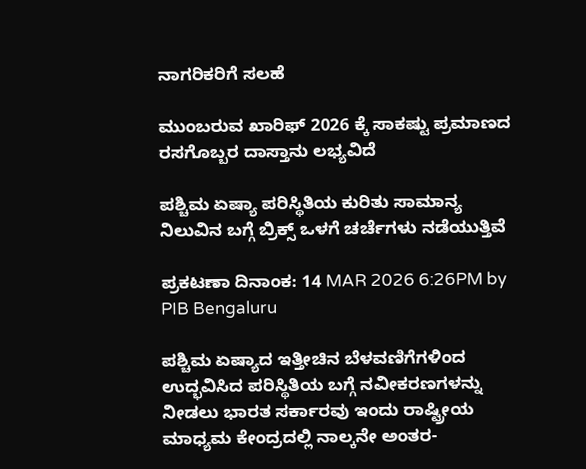ನಾಗರಿಕರಿಗೆ ಸಲಹೆ

ಮುಂಬರುವ ಖಾರಿಫ್ 2026 ಕ್ಕೆ ಸಾಕಷ್ಟು ಪ್ರಮಾಣದ ರಸಗೊಬ್ಬರ ದಾಸ್ತಾನು ಲಭ್ಯವಿದೆ

ಪಶ್ಚಿಮ ಏಷ್ಯಾ ಪರಿಸ್ಥಿತಿಯ ಕುರಿತು ಸಾಮಾನ್ಯ ನಿಲುವಿನ ಬಗ್ಗೆ ಬ್ರಿಕ್ಸ್ ಒಳಗೆ ಚರ್ಚೆಗಳು ನಡೆಯುತ್ತಿವೆ

ಪ್ರಕಟಣಾ ದಿನಾಂಕ: 14 MAR 2026 6:26PM by PIB Bengaluru

ಪಶ್ಚಿಮ ಏಷ್ಯಾದ ಇತ್ತೀಚಿನ ಬೆಳವಣಿಗೆಗಳಿಂದ ಉದ್ಭವಿಸಿದ ಪರಿಸ್ಥಿತಿಯ ಬಗ್ಗೆ ನವೀಕರಣಗಳನ್ನು ನೀಡಲು ಭಾರತ ಸರ್ಕಾರವು ಇಂದು ರಾಷ್ಟ್ರೀಯ ಮಾಧ್ಯಮ ಕೇಂದ್ರದಲ್ಲಿ ನಾಲ್ಕನೇ ಅಂತರ-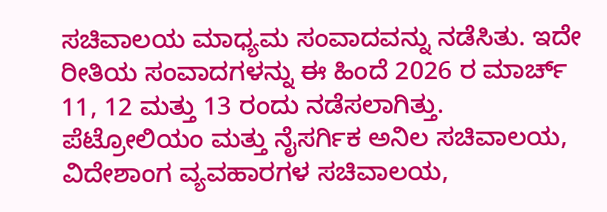ಸಚಿವಾಲಯ ಮಾಧ್ಯಮ ಸಂವಾದವನ್ನು ನಡೆಸಿತು. ಇದೇ ರೀತಿಯ ಸಂವಾದಗಳನ್ನು ಈ ಹಿಂದೆ 2026 ರ ಮಾರ್ಚ್ 11, 12 ಮತ್ತು 13 ರಂದು ನಡೆಸಲಾಗಿತ್ತು. ಪೆಟ್ರೋಲಿಯಂ ಮತ್ತು ನೈಸರ್ಗಿಕ ಅನಿಲ ಸಚಿವಾಲಯ, ವಿದೇಶಾಂಗ ವ್ಯವಹಾರಗಳ ಸಚಿವಾಲಯ,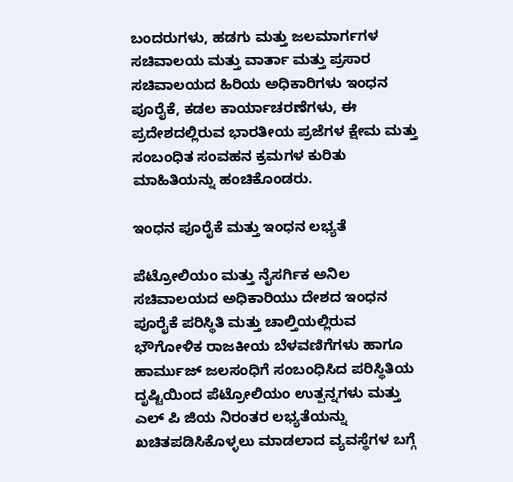ಬಂದರುಗಳು, ಹಡಗು ಮತ್ತು ಜಲಮಾರ್ಗಗಳ ಸಚಿವಾಲಯ ಮತ್ತು ವಾರ್ತಾ ಮತ್ತು ಪ್ರಸಾರ ಸಚಿವಾಲಯದ ಹಿರಿಯ ಅಧಿಕಾರಿಗಳು ಇಂಧನ ಪೂರೈಕೆ, ಕಡಲ ಕಾರ್ಯಾಚರಣೆಗಳು, ಈ ಪ್ರದೇಶದಲ್ಲಿರುವ ಭಾರತೀಯ ಪ್ರಜೆಗಳ ಕ್ಷೇಮ ಮತ್ತು ಸಂಬಂಧಿತ ಸಂವಹನ ಕ್ರಮಗಳ ಕುರಿತು ಮಾಹಿತಿಯನ್ನು ಹಂಚಿಕೊಂಡರು.

ಇಂಧನ ಪೂರೈಕೆ ಮತ್ತು ಇಂಧನ ಲಭ್ಯತೆ

ಪೆಟ್ರೋಲಿಯಂ ಮತ್ತು ನೈಸರ್ಗಿಕ ಅನಿಲ ಸಚಿವಾಲಯದ ಅಧಿಕಾರಿಯು ದೇಶದ ಇಂಧನ ಪೂರೈಕೆ ಪರಿಸ್ಥಿತಿ ಮತ್ತು ಚಾಲ್ತಿಯಲ್ಲಿರುವ ಭೌಗೋಳಿಕ ರಾಜಕೀಯ ಬೆಳವಣಿಗೆಗಳು ಹಾಗೂ ಹಾರ್ಮುಜ್ ಜಲಸಂಧಿಗೆ ಸಂಬಂಧಿಸಿದ ಪರಿಸ್ಥಿತಿಯ ದೃಷ್ಟಿಯಿಂದ ಪೆಟ್ರೋಲಿಯಂ ಉತ್ಪನ್ನಗಳು ಮತ್ತು ಎಲ್‌ ಪಿ ಜಿಯ ನಿರಂತರ ಲಭ್ಯತೆಯನ್ನು ಖಚಿತಪಡಿಸಿಕೊಳ್ಳಲು ಮಾಡಲಾದ ವ್ಯವಸ್ಥೆಗಳ ಬಗ್ಗೆ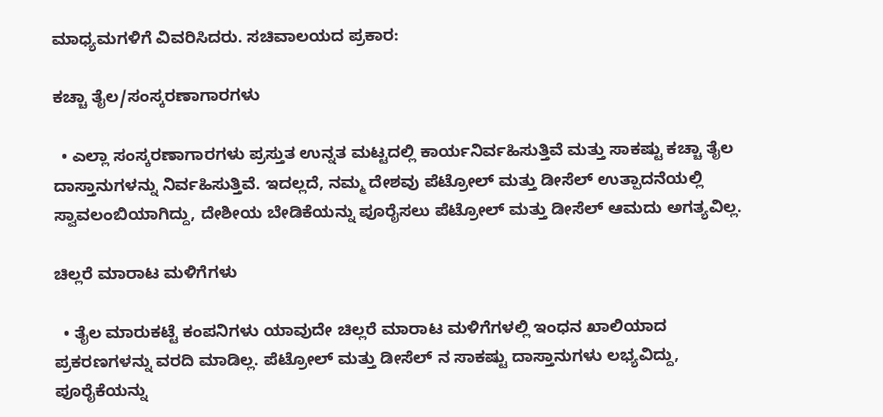ಮಾಧ್ಯಮಗಳಿಗೆ ವಿವರಿಸಿದರು. ಸಚಿವಾಲಯದ ಪ್ರಕಾರ:

ಕಚ್ಚಾ ತೈಲ/ಸಂಸ್ಕರಣಾಗಾರಗಳು

  • ಎಲ್ಲಾ ಸಂಸ್ಕರಣಾಗಾರಗಳು ಪ್ರಸ್ತುತ ಉನ್ನತ ಮಟ್ಟದಲ್ಲಿ ಕಾರ್ಯನಿರ್ವಹಿಸುತ್ತಿವೆ ಮತ್ತು ಸಾಕಷ್ಟು ಕಚ್ಚಾ ತೈಲ ದಾಸ್ತಾನುಗಳನ್ನು ನಿರ್ವಹಿಸುತ್ತಿವೆ. ಇದಲ್ಲದೆ, ನಮ್ಮ ದೇಶವು ಪೆಟ್ರೋಲ್ ಮತ್ತು ಡೀಸೆಲ್ ಉತ್ಪಾದನೆಯಲ್ಲಿ ಸ್ವಾವಲಂಬಿಯಾಗಿದ್ದು, ದೇಶೀಯ ಬೇಡಿಕೆಯನ್ನು ಪೂರೈಸಲು ಪೆಟ್ರೋಲ್ ಮತ್ತು ಡೀಸೆಲ್ ಆಮದು ಅಗತ್ಯವಿಲ್ಲ.

ಚಿಲ್ಲರೆ ಮಾರಾಟ ಮಳಿಗೆಗಳು

  • ತೈಲ ಮಾರುಕಟ್ಟೆ ಕಂಪನಿಗಳು ಯಾವುದೇ ಚಿಲ್ಲರೆ ಮಾರಾಟ ಮಳಿಗೆಗಳಲ್ಲಿ ಇಂಧನ ಖಾಲಿಯಾದ ಪ್ರಕರಣಗಳನ್ನು ವರದಿ ಮಾಡಿಲ್ಲ. ಪೆಟ್ರೋಲ್ ಮತ್ತು ಡೀಸೆಲ್‌ ನ ಸಾಕಷ್ಟು ದಾಸ್ತಾನುಗಳು ಲಭ್ಯವಿದ್ದು, ಪೂರೈಕೆಯನ್ನು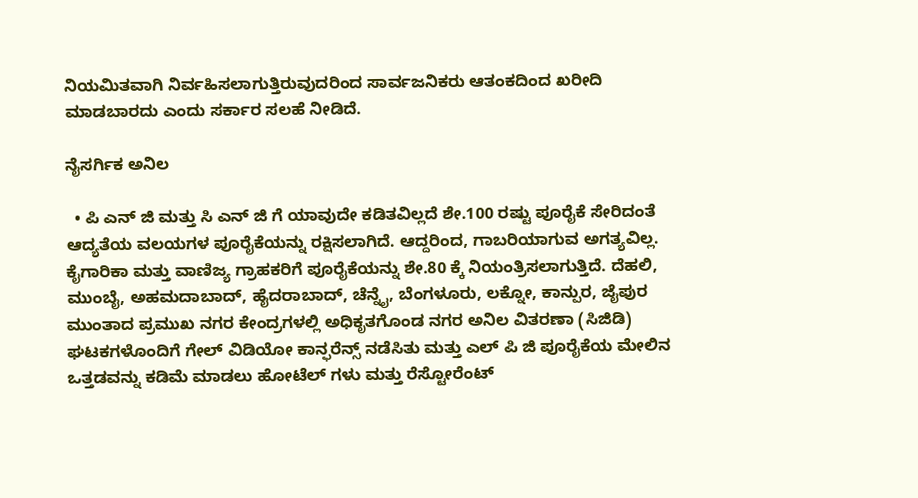ನಿಯಮಿತವಾಗಿ ನಿರ್ವಹಿಸಲಾಗುತ್ತಿರುವುದರಿಂದ ಸಾರ್ವಜನಿಕರು ಆತಂಕದಿಂದ ಖರೀದಿ ಮಾಡಬಾರದು ಎಂದು ಸರ್ಕಾರ ಸಲಹೆ ನೀಡಿದೆ.

ನೈಸರ್ಗಿಕ ಅನಿಲ

  • ಪಿ ಎನ್‌ ಜಿ ಮತ್ತು ಸಿ ಎನ್‌ ಜಿ ಗೆ ಯಾವುದೇ ಕಡಿತವಿಲ್ಲದೆ ಶೇ.100 ರಷ್ಟು ಪೂರೈಕೆ ಸೇರಿದಂತೆ ಆದ್ಯತೆಯ ವಲಯಗಳ ಪೂರೈಕೆಯನ್ನು ರಕ್ಷಿಸಲಾಗಿದೆ. ಆದ್ದರಿಂದ, ಗಾಬರಿಯಾಗುವ ಅಗತ್ಯವಿಲ್ಲ. ಕೈಗಾರಿಕಾ ಮತ್ತು ವಾಣಿಜ್ಯ ಗ್ರಾಹಕರಿಗೆ ಪೂರೈಕೆಯನ್ನು ಶೇ.80 ಕ್ಕೆ ನಿಯಂತ್ರಿಸಲಾಗುತ್ತಿದೆ. ದೆಹಲಿ, ಮುಂಬೈ, ಅಹಮದಾಬಾದ್, ಹೈದರಾಬಾದ್, ಚೆನ್ನೈ, ಬೆಂಗಳೂರು, ಲಕ್ನೋ, ಕಾನ್ಪುರ, ಜೈಪುರ ಮುಂತಾದ ಪ್ರಮುಖ ನಗರ ಕೇಂದ್ರಗಳಲ್ಲಿ ಅಧಿಕೃತಗೊಂಡ ನಗರ ಅನಿಲ ವಿತರಣಾ (ಸಿಜಿಡಿ) ಘಟಕಗಳೊಂದಿಗೆ ಗೇಲ್ ವಿಡಿಯೋ ಕಾನ್ಫರೆನ್ಸ್ ನಡೆಸಿತು ಮತ್ತು ಎಲ್‌ ಪಿ ಜಿ ಪೂರೈಕೆಯ ಮೇಲಿನ ಒತ್ತಡವನ್ನು ಕಡಿಮೆ ಮಾಡಲು ಹೋಟೆಲ್‌ ಗಳು ಮತ್ತು ರೆಸ್ಟೋರೆಂಟ್‌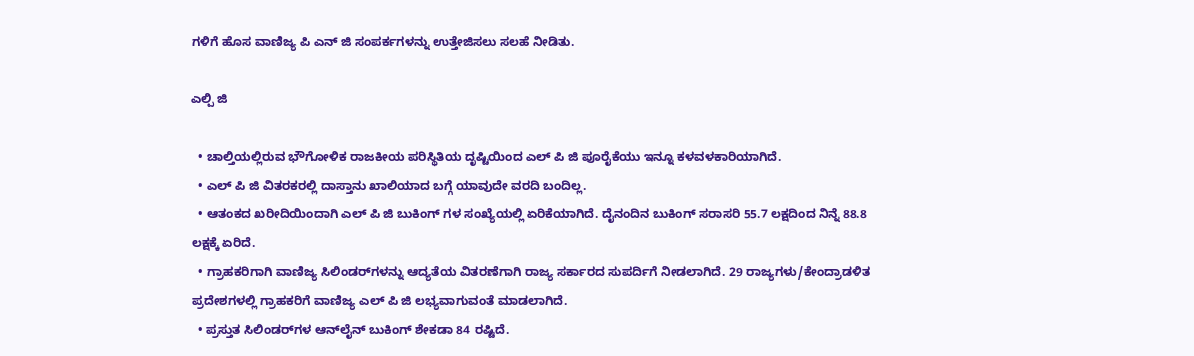ಗಳಿಗೆ ಹೊಸ ವಾಣಿಜ್ಯ ಪಿ ಎನ್‌ ಜಿ ಸಂಪರ್ಕಗಳನ್ನು ಉತ್ತೇಜಿಸಲು ಸಲಹೆ ನೀಡಿತು.

ಎಲ್ಪಿ ಜಿ

  • ಚಾಲ್ತಿಯಲ್ಲಿರುವ ಭೌಗೋಳಿಕ ರಾಜಕೀಯ ಪರಿಸ್ಥಿತಿಯ ದೃಷ್ಟಿಯಿಂದ ಎಲ್‌ ಪಿ ಜಿ ಪೂರೈಕೆಯು ಇನ್ನೂ ಕಳವಳಕಾರಿಯಾಗಿದೆ.
  • ಎಲ್‌ ಪಿ ಜಿ ವಿತರಕರಲ್ಲಿ ದಾಸ್ತಾನು ಖಾಲಿಯಾದ ಬಗ್ಗೆ ಯಾವುದೇ ವರದಿ ಬಂದಿಲ್ಲ.
  • ಆತಂಕದ ಖರೀದಿಯಿಂದಾಗಿ ಎಲ್‌ ಪಿ ಜಿ ಬುಕಿಂಗ್‌ ಗಳ ಸಂಖ್ಯೆಯಲ್ಲಿ ಏರಿಕೆಯಾಗಿದೆ. ದೈನಂದಿನ ಬುಕಿಂಗ್ ಸರಾಸರಿ 55.7 ಲಕ್ಷದಿಂದ ನಿನ್ನೆ 88.8 ಲಕ್ಷಕ್ಕೆ ಏರಿದೆ.
  • ಗ್ರಾಹಕರಿಗಾಗಿ ವಾಣಿಜ್ಯ ಸಿಲಿಂಡರ್‌ಗಳನ್ನು ಆದ್ಯತೆಯ ವಿತರಣೆಗಾಗಿ ರಾಜ್ಯ ಸರ್ಕಾರದ ಸುಪರ್ದಿಗೆ ನೀಡಲಾಗಿದೆ. 29 ರಾಜ್ಯಗಳು/ಕೇಂದ್ರಾಡಳಿತ ಪ್ರದೇಶಗಳಲ್ಲಿ ಗ್ರಾಹಕರಿಗೆ ವಾಣಿಜ್ಯ ಎಲ್‌ ಪಿ ಜಿ ಲಭ್ಯವಾಗುವಂತೆ ಮಾಡಲಾಗಿದೆ.
  • ಪ್ರಸ್ತುತ ಸಿಲಿಂಡರ್‌ಗಳ ಆನ್‌ಲೈನ್ ಬುಕಿಂಗ್ ಶೇಕಡಾ 84 ರಷ್ಟಿದೆ.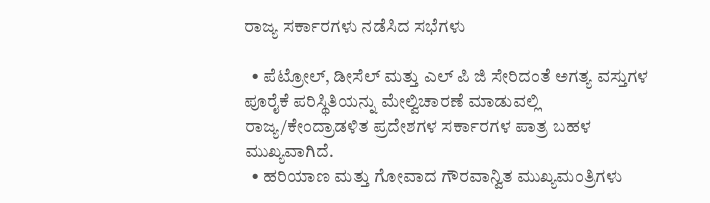ರಾಜ್ಯ ಸರ್ಕಾರಗಳು ನಡೆಸಿದ ಸಭೆಗಳು

  • ಪೆಟ್ರೋಲ್, ಡೀಸೆಲ್ ಮತ್ತು ಎಲ್‌ ಪಿ ಜಿ ಸೇರಿದಂತೆ ಅಗತ್ಯ ವಸ್ತುಗಳ ಪೂರೈಕೆ ಪರಿಸ್ಥಿತಿಯನ್ನು ಮೇಲ್ವಿಚಾರಣೆ ಮಾಡುವಲ್ಲಿ ರಾಜ್ಯ/ಕೇಂದ್ರಾಡಳಿತ ಪ್ರದೇಶಗಳ ಸರ್ಕಾರಗಳ ಪಾತ್ರ ಬಹಳ ಮುಖ್ಯವಾಗಿದೆ.
  • ಹರಿಯಾಣ ಮತ್ತು ಗೋವಾದ ಗೌರವಾನ್ವಿತ ಮುಖ್ಯಮಂತ್ರಿಗಳು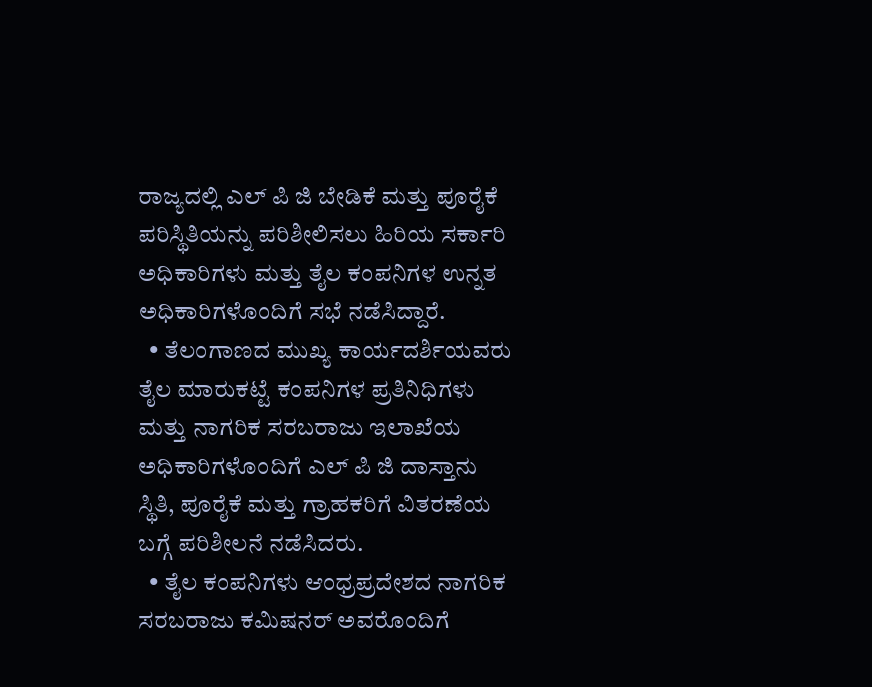ರಾಜ್ಯದಲ್ಲಿ ಎಲ್‌ ಪಿ ಜಿ ಬೇಡಿಕೆ ಮತ್ತು ಪೂರೈಕೆ ಪರಿಸ್ಥಿತಿಯನ್ನು ಪರಿಶೀಲಿಸಲು ಹಿರಿಯ ಸರ್ಕಾರಿ ಅಧಿಕಾರಿಗಳು ಮತ್ತು ತೈಲ ಕಂಪನಿಗಳ ಉನ್ನತ ಅಧಿಕಾರಿಗಳೊಂದಿಗೆ ಸಭೆ ನಡೆಸಿದ್ದಾರೆ.
  • ತೆಲಂಗಾಣದ ಮುಖ್ಯ ಕಾರ್ಯದರ್ಶಿಯವರು ತೈಲ ಮಾರುಕಟ್ಟೆ ಕಂಪನಿಗಳ ಪ್ರತಿನಿಧಿಗಳು ಮತ್ತು ನಾಗರಿಕ ಸರಬರಾಜು ಇಲಾಖೆಯ ಅಧಿಕಾರಿಗಳೊಂದಿಗೆ ಎಲ್‌ ಪಿ ಜಿ ದಾಸ್ತಾನು ಸ್ಥಿತಿ, ಪೂರೈಕೆ ಮತ್ತು ಗ್ರಾಹಕರಿಗೆ ವಿತರಣೆಯ ಬಗ್ಗೆ ಪರಿಶೀಲನೆ ನಡೆಸಿದರು.
  • ತೈಲ ಕಂಪನಿಗಳು ಆಂಧ್ರಪ್ರದೇಶದ ನಾಗರಿಕ ಸರಬರಾಜು ಕಮಿಷನರ್ ಅವರೊಂದಿಗೆ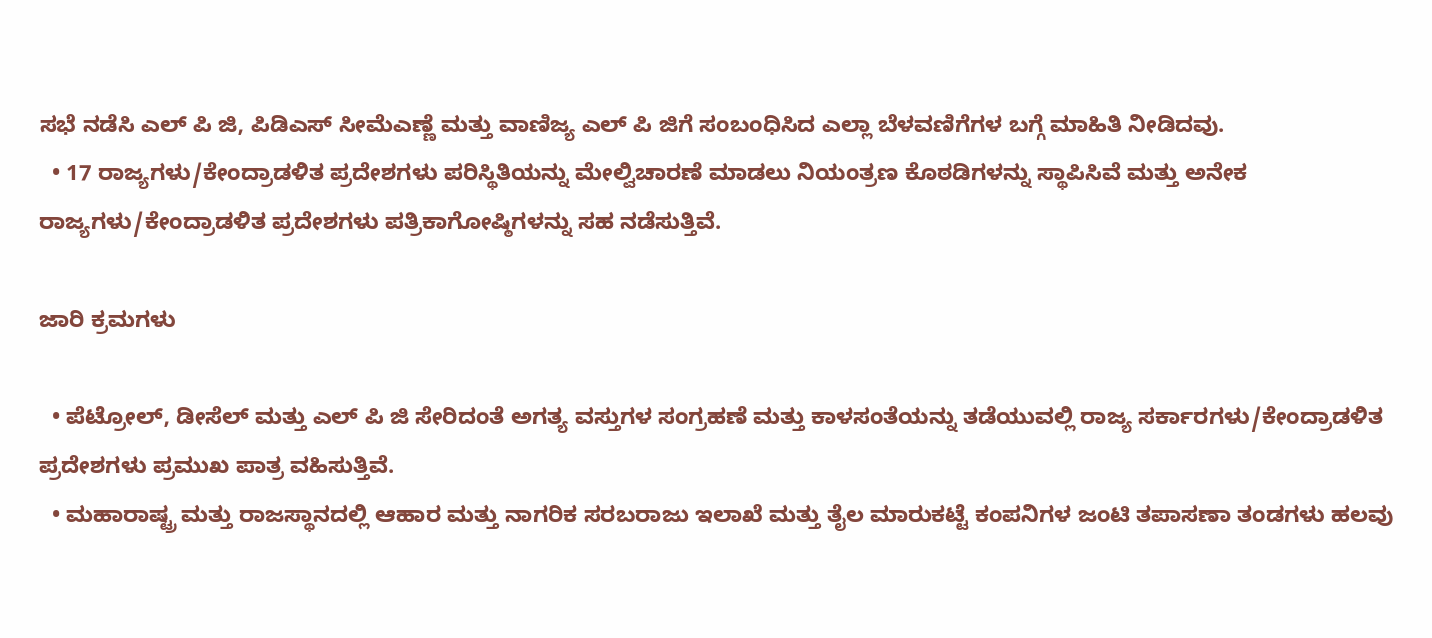ಸಭೆ ನಡೆಸಿ ಎಲ್‌ ಪಿ ಜಿ, ಪಿಡಿಎಸ್ ಸೀಮೆಎಣ್ಣೆ ಮತ್ತು ವಾಣಿಜ್ಯ ಎಲ್‌ ಪಿ ಜಿಗೆ ಸಂಬಂಧಿಸಿದ ಎಲ್ಲಾ ಬೆಳವಣಿಗೆಗಳ ಬಗ್ಗೆ ಮಾಹಿತಿ ನೀಡಿದವು.
  • 17 ರಾಜ್ಯಗಳು/ಕೇಂದ್ರಾಡಳಿತ ಪ್ರದೇಶಗಳು ಪರಿಸ್ಥಿತಿಯನ್ನು ಮೇಲ್ವಿಚಾರಣೆ ಮಾಡಲು ನಿಯಂತ್ರಣ ಕೊಠಡಿಗಳನ್ನು ಸ್ಥಾಪಿಸಿವೆ ಮತ್ತು ಅನೇಕ ರಾಜ್ಯಗಳು/ಕೇಂದ್ರಾಡಳಿತ ಪ್ರದೇಶಗಳು ಪತ್ರಿಕಾಗೋಷ್ಠಿಗಳನ್ನು ಸಹ ನಡೆಸುತ್ತಿವೆ.

ಜಾರಿ ಕ್ರಮಗಳು

  • ಪೆಟ್ರೋಲ್, ಡೀಸೆಲ್ ಮತ್ತು ಎಲ್‌ ಪಿ ಜಿ ಸೇರಿದಂತೆ ಅಗತ್ಯ ವಸ್ತುಗಳ ಸಂಗ್ರಹಣೆ ಮತ್ತು ಕಾಳಸಂತೆಯನ್ನು ತಡೆಯುವಲ್ಲಿ ರಾಜ್ಯ ಸರ್ಕಾರಗಳು/ಕೇಂದ್ರಾಡಳಿತ ಪ್ರದೇಶಗಳು ಪ್ರಮುಖ ಪಾತ್ರ ವಹಿಸುತ್ತಿವೆ.
  • ಮಹಾರಾಷ್ಟ್ರ ಮತ್ತು ರಾಜಸ್ಥಾನದಲ್ಲಿ ಆಹಾರ ಮತ್ತು ನಾಗರಿಕ ಸರಬರಾಜು ಇಲಾಖೆ ಮತ್ತು ತೈಲ ಮಾರುಕಟ್ಟೆ ಕಂಪನಿಗಳ ಜಂಟಿ ತಪಾಸಣಾ ತಂಡಗಳು ಹಲವು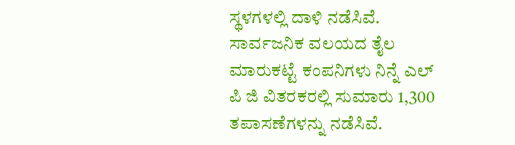ಸ್ಥಳಗಳಲ್ಲಿ ದಾಳಿ ನಡೆಸಿವೆ. ಸಾರ್ವಜನಿಕ ವಲಯದ ತೈಲ ಮಾರುಕಟ್ಟೆ ಕಂಪನಿಗಳು ನಿನ್ನೆ ಎಲ್‌ ಪಿ ಜಿ ವಿತರಕರಲ್ಲಿ ಸುಮಾರು 1,300 ತಪಾಸಣೆಗಳನ್ನು ನಡೆಸಿವೆ.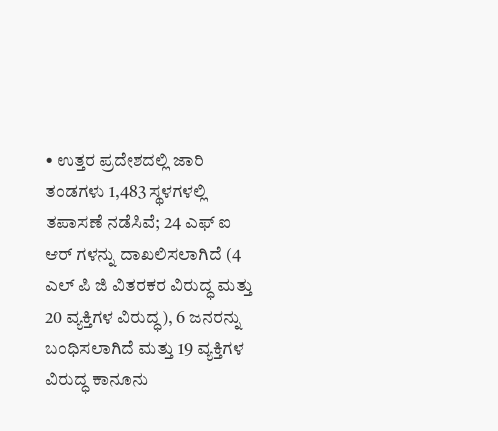• ಉತ್ತರ ಪ್ರದೇಶದಲ್ಲಿ ಜಾರಿ ತಂಡಗಳು 1,483 ಸ್ಥಳಗಳಲ್ಲಿ ತಪಾಸಣೆ ನಡೆಸಿವೆ; 24 ಎಫ್‌ ಐ ಆರ್‌ ಗಳನ್ನು ದಾಖಲಿಸಲಾಗಿದೆ (4 ಎಲ್‌ ಪಿ ಜಿ ವಿತರಕರ ವಿರುದ್ಧ ಮತ್ತು 20 ವ್ಯಕ್ತಿಗಳ ವಿರುದ್ಧ), 6 ಜನರನ್ನು ಬಂಧಿಸಲಾಗಿದೆ ಮತ್ತು 19 ವ್ಯಕ್ತಿಗಳ ವಿರುದ್ಧ ಕಾನೂನು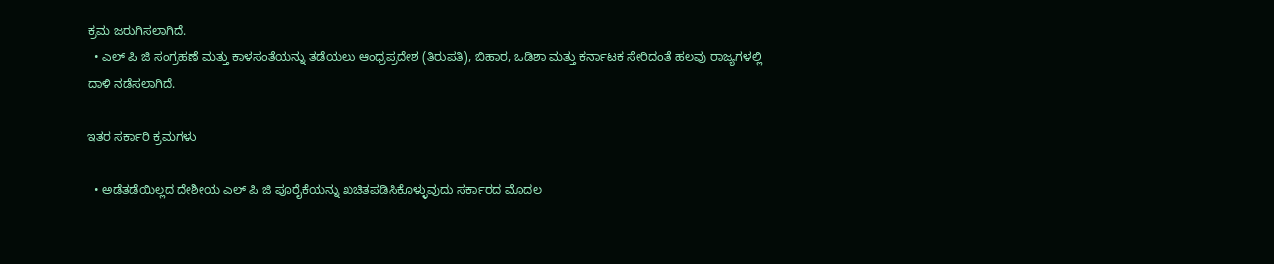ಕ್ರಮ ಜರುಗಿಸಲಾಗಿದೆ.
  • ಎಲ್‌ ಪಿ ಜಿ ಸಂಗ್ರಹಣೆ ಮತ್ತು ಕಾಳಸಂತೆಯನ್ನು ತಡೆಯಲು ಆಂಧ್ರಪ್ರದೇಶ (ತಿರುಪತಿ), ಬಿಹಾರ, ಒಡಿಶಾ ಮತ್ತು ಕರ್ನಾಟಕ ಸೇರಿದಂತೆ ಹಲವು ರಾಜ್ಯಗಳಲ್ಲಿ ದಾಳಿ ನಡೆಸಲಾಗಿದೆ.

ಇತರ ಸರ್ಕಾರಿ ಕ್ರಮಗಳು

  • ಅಡೆತಡೆಯಿಲ್ಲದ ದೇಶೀಯ ಎಲ್‌ ಪಿ ಜಿ ಪೂರೈಕೆಯನ್ನು ಖಚಿತಪಡಿಸಿಕೊಳ್ಳುವುದು ಸರ್ಕಾರದ ಮೊದಲ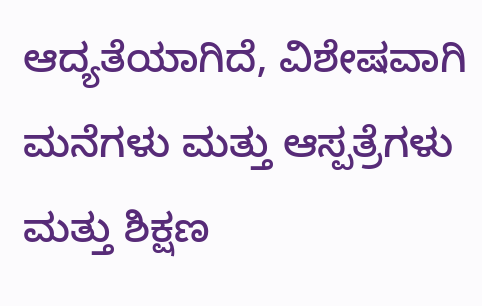ಆದ್ಯತೆಯಾಗಿದೆ, ವಿಶೇಷವಾಗಿ ಮನೆಗಳು ಮತ್ತು ಆಸ್ಪತ್ರೆಗಳು ಮತ್ತು ಶಿಕ್ಷಣ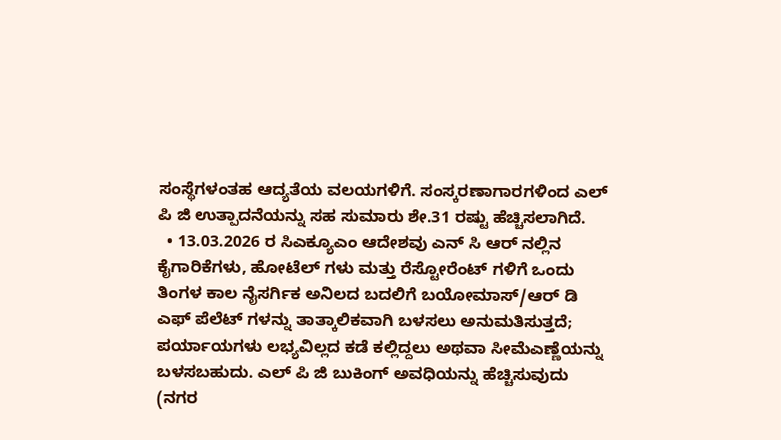ಸಂಸ್ಥೆಗಳಂತಹ ಆದ್ಯತೆಯ ವಲಯಗಳಿಗೆ. ಸಂಸ್ಕರಣಾಗಾರಗಳಿಂದ ಎಲ್‌ ಪಿ ಜಿ ಉತ್ಪಾದನೆಯನ್ನು ಸಹ ಸುಮಾರು ಶೇ.31 ರಷ್ಟು ಹೆಚ್ಚಿಸಲಾಗಿದೆ.
  • 13.03.2026 ರ ಸಿಎಕ್ಯೂಎಂ ಆದೇಶವು ಎನ್‌ ಸಿ ಆರ್‌ ನಲ್ಲಿನ ಕೈಗಾರಿಕೆಗಳು, ಹೋಟೆಲ್‌ ಗಳು ಮತ್ತು ರೆಸ್ಟೋರೆಂಟ್‌ ಗಳಿಗೆ ಒಂದು ತಿಂಗಳ ಕಾಲ ನೈಸರ್ಗಿಕ ಅನಿಲದ ಬದಲಿಗೆ ಬಯೋಮಾಸ್/ಆರ್‌ ಡಿ ಎಫ್ ಪೆಲೆಟ್‌ ಗಳನ್ನು ತಾತ್ಕಾಲಿಕವಾಗಿ ಬಳಸಲು ಅನುಮತಿಸುತ್ತದೆ; ಪರ್ಯಾಯಗಳು ಲಭ್ಯವಿಲ್ಲದ ಕಡೆ ಕಲ್ಲಿದ್ದಲು ಅಥವಾ ಸೀಮೆಎಣ್ಣೆಯನ್ನು ಬಳಸಬಹುದು. ಎಲ್‌ ಪಿ ಜಿ ಬುಕಿಂಗ್ ಅವಧಿಯನ್ನು ಹೆಚ್ಚಿಸುವುದು (ನಗರ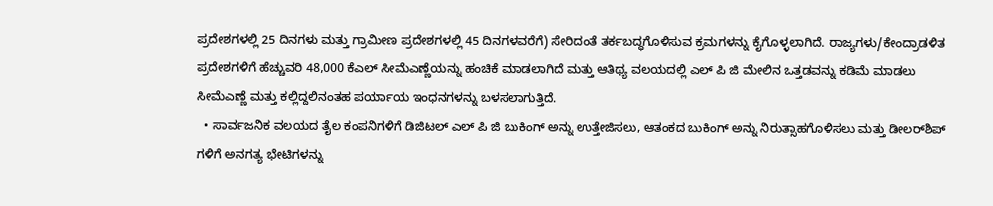ಪ್ರದೇಶಗಳಲ್ಲಿ 25 ದಿನಗಳು ಮತ್ತು ಗ್ರಾಮೀಣ ಪ್ರದೇಶಗಳಲ್ಲಿ 45 ದಿನಗಳವರೆಗೆ) ಸೇರಿದಂತೆ ತರ್ಕಬದ್ಧಗೊಳಿಸುವ ಕ್ರಮಗಳನ್ನು ಕೈಗೊಳ್ಳಲಾಗಿದೆ. ರಾಜ್ಯಗಳು/ಕೇಂದ್ರಾಡಳಿತ ಪ್ರದೇಶಗಳಿಗೆ ಹೆಚ್ಚುವರಿ 48,000 ಕೆಎಲ್ ಸೀಮೆಎಣ್ಣೆಯನ್ನು ಹಂಚಿಕೆ ಮಾಡಲಾಗಿದೆ ಮತ್ತು ಆತಿಥ್ಯ ವಲಯದಲ್ಲಿ ಎಲ್‌ ಪಿ ಜಿ ಮೇಲಿನ ಒತ್ತಡವನ್ನು ಕಡಿಮೆ ಮಾಡಲು ಸೀಮೆಎಣ್ಣೆ ಮತ್ತು ಕಲ್ಲಿದ್ದಲಿನಂತಹ ಪರ್ಯಾಯ ಇಂಧನಗಳನ್ನು ಬಳಸಲಾಗುತ್ತಿದೆ.
  • ಸಾರ್ವಜನಿಕ ವಲಯದ ತೈಲ ಕಂಪನಿಗಳಿಗೆ ಡಿಜಿಟಲ್ ಎಲ್‌ ಪಿ ಜಿ ಬುಕಿಂಗ್ ಅನ್ನು ಉತ್ತೇಜಿಸಲು, ಆತಂಕದ ಬುಕಿಂಗ್ ಅನ್ನು ನಿರುತ್ಸಾಹಗೊಳಿಸಲು ಮತ್ತು ಡೀಲರ್‌ಶಿಪ್‌ ಗಳಿಗೆ ಅನಗತ್ಯ ಭೇಟಿಗಳನ್ನು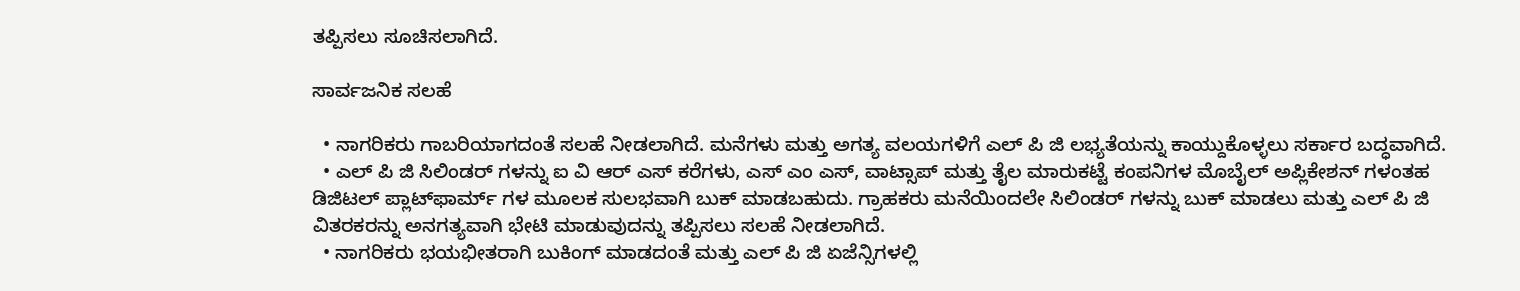ತಪ್ಪಿಸಲು ಸೂಚಿಸಲಾಗಿದೆ.

ಸಾರ್ವಜನಿಕ ಸಲಹೆ

  • ನಾಗರಿಕರು ಗಾಬರಿಯಾಗದಂತೆ ಸಲಹೆ ನೀಡಲಾಗಿದೆ. ಮನೆಗಳು ಮತ್ತು ಅಗತ್ಯ ವಲಯಗಳಿಗೆ ಎಲ್‌ ಪಿ ಜಿ ಲಭ್ಯತೆಯನ್ನು ಕಾಯ್ದುಕೊಳ್ಳಲು ಸರ್ಕಾರ ಬದ್ಧವಾಗಿದೆ.
  • ಎಲ್‌ ಪಿ ಜಿ ಸಿಲಿಂಡರ್‌ ಗಳನ್ನು ಐ ವಿ ಆರ್‌ ಎಸ್ ಕರೆಗಳು, ಎಸ್‌ ಎಂ ಎಸ್, ವಾಟ್ಸಾಪ್ ಮತ್ತು ತೈಲ ಮಾರುಕಟ್ಟೆ ಕಂಪನಿಗಳ ಮೊಬೈಲ್ ಅಪ್ಲಿಕೇಶನ್‌ ಗಳಂತಹ ಡಿಜಿಟಲ್ ಪ್ಲಾಟ್‌ಫಾರ್ಮ್‌ ಗಳ ಮೂಲಕ ಸುಲಭವಾಗಿ ಬುಕ್ ಮಾಡಬಹುದು. ಗ್ರಾಹಕರು ಮನೆಯಿಂದಲೇ ಸಿಲಿಂಡರ್‌ ಗಳನ್ನು ಬುಕ್ ಮಾಡಲು ಮತ್ತು ಎಲ್‌ ಪಿ ಜಿ ವಿತರಕರನ್ನು ಅನಗತ್ಯವಾಗಿ ಭೇಟಿ ಮಾಡುವುದನ್ನು ತಪ್ಪಿಸಲು ಸಲಹೆ ನೀಡಲಾಗಿದೆ.
  • ನಾಗರಿಕರು ಭಯಭೀತರಾಗಿ ಬುಕಿಂಗ್ ಮಾಡದಂತೆ ಮತ್ತು ಎಲ್‌ ಪಿ ಜಿ ಏಜೆನ್ಸಿಗಳಲ್ಲಿ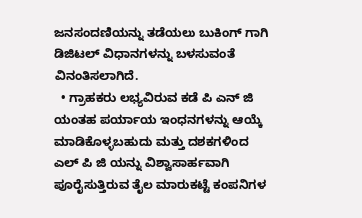ಜನಸಂದಣಿಯನ್ನು ತಡೆಯಲು ಬುಕಿಂಗ್‌ ಗಾಗಿ ಡಿಜಿಟಲ್ ವಿಧಾನಗಳನ್ನು ಬಳಸುವಂತೆ ವಿನಂತಿಸಲಾಗಿದೆ.
  • ಗ್ರಾಹಕರು ಲಭ್ಯವಿರುವ ಕಡೆ ಪಿ ಎನ್‌ ಜಿ ಯಂತಹ ಪರ್ಯಾಯ ಇಂಧನಗಳನ್ನು ಆಯ್ಕೆ ಮಾಡಿಕೊಳ್ಳಬಹುದು ಮತ್ತು ದಶಕಗಳಿಂದ ಎಲ್‌ ಪಿ ಜಿ ಯನ್ನು ವಿಶ್ವಾಸಾರ್ಹವಾಗಿ ಪೂರೈಸುತ್ತಿರುವ ತೈಲ ಮಾರುಕಟ್ಟೆ ಕಂಪನಿಗಳ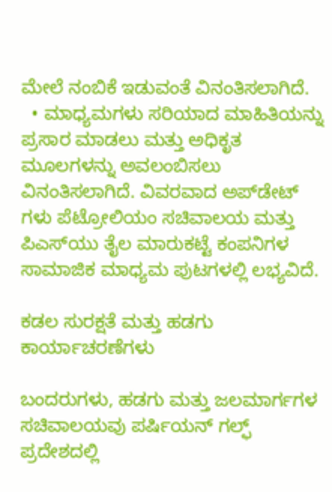ಮೇಲೆ ನಂಬಿಕೆ ಇಡುವಂತೆ ವಿನಂತಿಸಲಾಗಿದೆ.
  • ಮಾಧ್ಯಮಗಳು ಸರಿಯಾದ ಮಾಹಿತಿಯನ್ನು ಪ್ರಸಾರ ಮಾಡಲು ಮತ್ತು ಅಧಿಕೃತ ಮೂಲಗಳನ್ನು ಅವಲಂಬಿಸಲು ವಿನಂತಿಸಲಾಗಿದೆ. ವಿವರವಾದ ಅಪ್‌ಡೇಟ್‌ ಗಳು ಪೆಟ್ರೋಲಿಯಂ ಸಚಿವಾಲಯ ಮತ್ತು ಪಿಎಸ್‌ಯು ತೈಲ ಮಾರುಕಟ್ಟೆ ಕಂಪನಿಗಳ ಸಾಮಾಜಿಕ ಮಾಧ್ಯಮ ಪುಟಗಳಲ್ಲಿ ಲಭ್ಯವಿದೆ.

ಕಡಲ ಸುರಕ್ಷತೆ ಮತ್ತು ಹಡಗು ಕಾರ್ಯಾಚರಣೆಗಳು

ಬಂದರುಗಳು, ಹಡಗು ಮತ್ತು ಜಲಮಾರ್ಗಗಳ ಸಚಿವಾಲಯವು ಪರ್ಷಿಯನ್ ಗಲ್ಫ್ ಪ್ರದೇಶದಲ್ಲಿ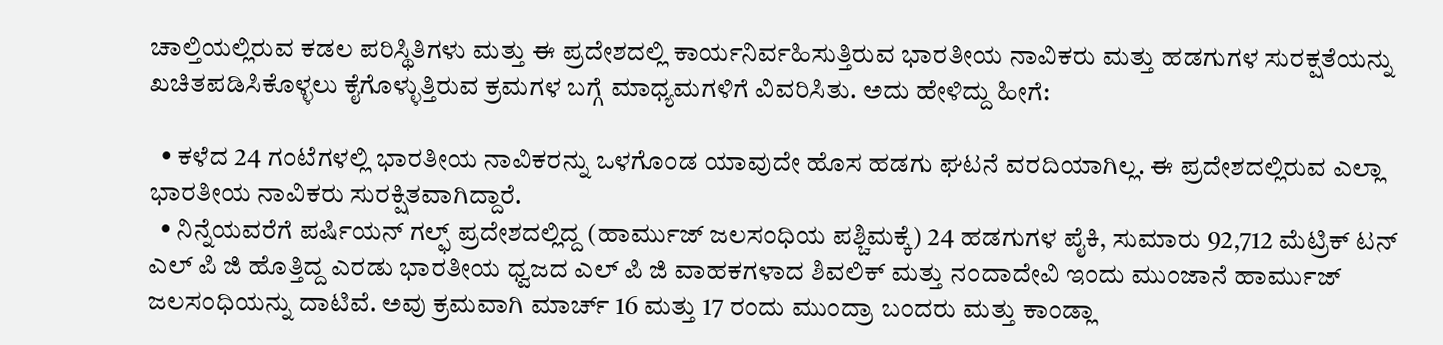ಚಾಲ್ತಿಯಲ್ಲಿರುವ ಕಡಲ ಪರಿಸ್ಥಿತಿಗಳು ಮತ್ತು ಈ ಪ್ರದೇಶದಲ್ಲಿ ಕಾರ್ಯನಿರ್ವಹಿಸುತ್ತಿರುವ ಭಾರತೀಯ ನಾವಿಕರು ಮತ್ತು ಹಡಗುಗಳ ಸುರಕ್ಷತೆಯನ್ನು ಖಚಿತಪಡಿಸಿಕೊಳ್ಳಲು ಕೈಗೊಳ್ಳುತ್ತಿರುವ ಕ್ರಮಗಳ ಬಗ್ಗೆ ಮಾಧ್ಯಮಗಳಿಗೆ ವಿವರಿಸಿತು. ಅದು ಹೇಳಿದ್ದು ಹೀಗೆ:

  • ಕಳೆದ 24 ಗಂಟೆಗಳಲ್ಲಿ ಭಾರತೀಯ ನಾವಿಕರನ್ನು ಒಳಗೊಂಡ ಯಾವುದೇ ಹೊಸ ಹಡಗು ಘಟನೆ ವರದಿಯಾಗಿಲ್ಲ. ಈ ಪ್ರದೇಶದಲ್ಲಿರುವ ಎಲ್ಲಾ ಭಾರತೀಯ ನಾವಿಕರು ಸುರಕ್ಷಿತವಾಗಿದ್ದಾರೆ.
  • ನಿನ್ನೆಯವರೆಗೆ ಪರ್ಷಿಯನ್ ಗಲ್ಫ್ ಪ್ರದೇಶದಲ್ಲಿದ್ದ (ಹಾರ್ಮುಜ್ ಜಲಸಂಧಿಯ ಪಶ್ಚಿಮಕ್ಕೆ) 24 ಹಡಗುಗಳ ಪೈಕಿ, ಸುಮಾರು 92,712 ಮೆಟ್ರಿಕ್ ಟನ್ ಎಲ್‌ ಪಿ ಜಿ ಹೊತ್ತಿದ್ದ ಎರಡು ಭಾರತೀಯ ಧ್ವಜದ ಎಲ್‌ ಪಿ ಜಿ ವಾಹಕಗಳಾದ ಶಿವಲಿಕ್ ಮತ್ತು ನಂದಾದೇವಿ ಇಂದು ಮುಂಜಾನೆ ಹಾರ್ಮುಜ್ ಜಲಸಂಧಿಯನ್ನು ದಾಟಿವೆ. ಅವು ಕ್ರಮವಾಗಿ ಮಾರ್ಚ್ 16 ಮತ್ತು 17 ರಂದು ಮುಂದ್ರಾ ಬಂದರು ಮತ್ತು ಕಾಂಡ್ಲಾ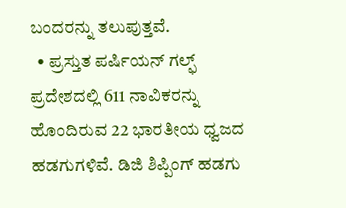ಬಂದರನ್ನು ತಲುಪುತ್ತವೆ.
  • ಪ್ರಸ್ತುತ ಪರ್ಷಿಯನ್ ಗಲ್ಫ್ ಪ್ರದೇಶದಲ್ಲಿ 611 ನಾವಿಕರನ್ನು ಹೊಂದಿರುವ 22 ಭಾರತೀಯ ಧ್ವಜದ ಹಡಗುಗಳಿವೆ. ಡಿಜಿ ಶಿಪ್ಪಿಂಗ್ ಹಡಗು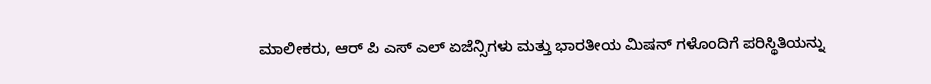ಮಾಲೀಕರು, ಆರ್‌ ಪಿ ಎಸ್‌ ಎಲ್ ಏಜೆನ್ಸಿಗಳು ಮತ್ತು ಭಾರತೀಯ ಮಿಷನ್‌ ಗಳೊಂದಿಗೆ ಪರಿಸ್ಥಿತಿಯನ್ನು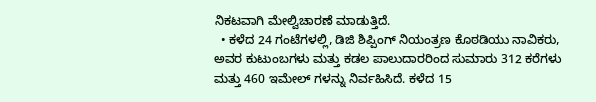ನಿಕಟವಾಗಿ ಮೇಲ್ವಿಚಾರಣೆ ಮಾಡುತ್ತಿದೆ.
  • ಕಳೆದ 24 ಗಂಟೆಗಳಲ್ಲಿ, ಡಿಜಿ ಶಿಪ್ಪಿಂಗ್ ನಿಯಂತ್ರಣ ಕೊಠಡಿಯು ನಾವಿಕರು, ಅವರ ಕುಟುಂಬಗಳು ಮತ್ತು ಕಡಲ ಪಾಲುದಾರರಿಂದ ಸುಮಾರು 312 ಕರೆಗಳು ಮತ್ತು 460 ಇಮೇಲ್‌ ಗಳನ್ನು ನಿರ್ವಹಿಸಿದೆ. ಕಳೆದ 15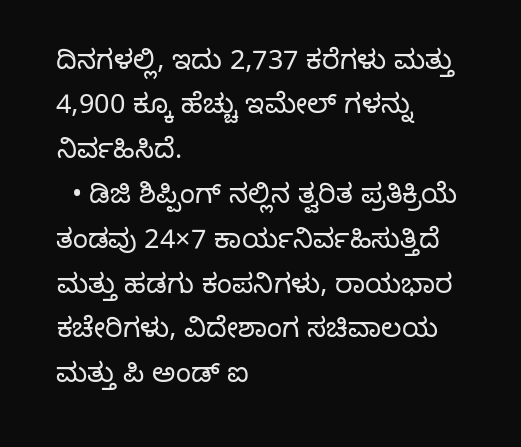ದಿನಗಳಲ್ಲಿ, ಇದು 2,737 ಕರೆಗಳು ಮತ್ತು 4,900 ಕ್ಕೂ ಹೆಚ್ಚು ಇಮೇಲ್‌ ಗಳನ್ನು ನಿರ್ವಹಿಸಿದೆ.
  • ಡಿಜಿ ಶಿಪ್ಪಿಂಗ್‌ ನಲ್ಲಿನ ತ್ವರಿತ ಪ್ರತಿಕ್ರಿಯೆ ತಂಡವು 24×7 ಕಾರ್ಯನಿರ್ವಹಿಸುತ್ತಿದೆ ಮತ್ತು ಹಡಗು ಕಂಪನಿಗಳು, ರಾಯಭಾರ ಕಚೇರಿಗಳು, ವಿದೇಶಾಂಗ ಸಚಿವಾಲಯ ಮತ್ತು ಪಿ ಅಂಡ್ ಐ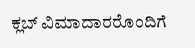ಕ್ಲಬ್ ವಿಮಾದಾರರೊಂದಿಗೆ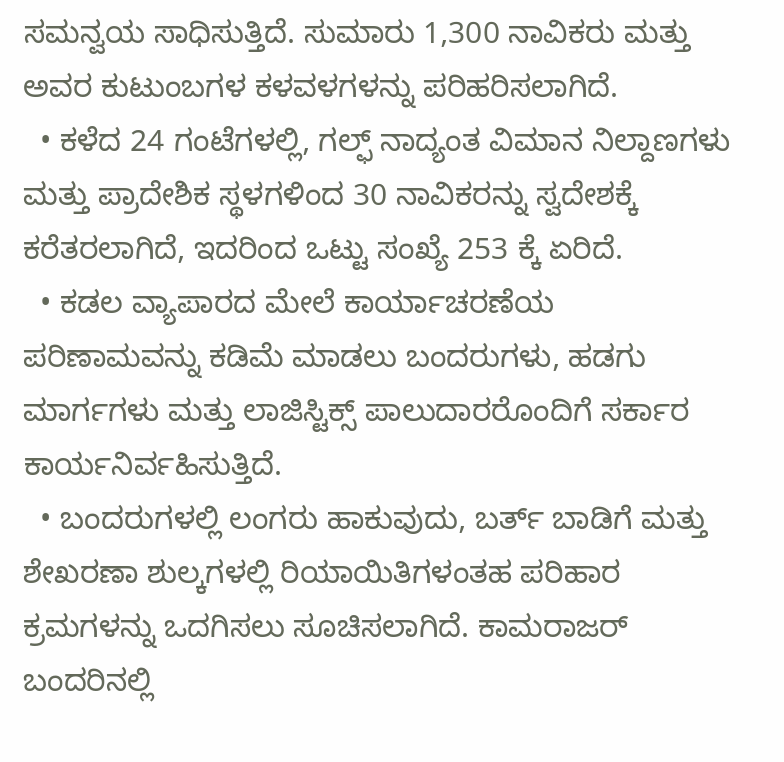ಸಮನ್ವಯ ಸಾಧಿಸುತ್ತಿದೆ. ಸುಮಾರು 1,300 ನಾವಿಕರು ಮತ್ತು ಅವರ ಕುಟುಂಬಗಳ ಕಳವಳಗಳನ್ನು ಪರಿಹರಿಸಲಾಗಿದೆ.
  • ಕಳೆದ 24 ಗಂಟೆಗಳಲ್ಲಿ, ಗಲ್ಫ್‌ ನಾದ್ಯಂತ ವಿಮಾನ ನಿಲ್ದಾಣಗಳು ಮತ್ತು ಪ್ರಾದೇಶಿಕ ಸ್ಥಳಗಳಿಂದ 30 ನಾವಿಕರನ್ನು ಸ್ವದೇಶಕ್ಕೆ ಕರೆತರಲಾಗಿದೆ, ಇದರಿಂದ ಒಟ್ಟು ಸಂಖ್ಯೆ 253 ಕ್ಕೆ ಏರಿದೆ.
  • ಕಡಲ ವ್ಯಾಪಾರದ ಮೇಲೆ ಕಾರ್ಯಾಚರಣೆಯ ಪರಿಣಾಮವನ್ನು ಕಡಿಮೆ ಮಾಡಲು ಬಂದರುಗಳು, ಹಡಗು ಮಾರ್ಗಗಳು ಮತ್ತು ಲಾಜಿಸ್ಟಿಕ್ಸ್ ಪಾಲುದಾರರೊಂದಿಗೆ ಸರ್ಕಾರ ಕಾರ್ಯನಿರ್ವಹಿಸುತ್ತಿದೆ.
  • ಬಂದರುಗಳಲ್ಲಿ ಲಂಗರು ಹಾಕುವುದು, ಬರ್ತ್ ಬಾಡಿಗೆ ಮತ್ತು ಶೇಖರಣಾ ಶುಲ್ಕಗಳಲ್ಲಿ ರಿಯಾಯಿತಿಗಳಂತಹ ಪರಿಹಾರ ಕ್ರಮಗಳನ್ನು ಒದಗಿಸಲು ಸೂಚಿಸಲಾಗಿದೆ. ಕಾಮರಾಜರ್ ಬಂದರಿನಲ್ಲಿ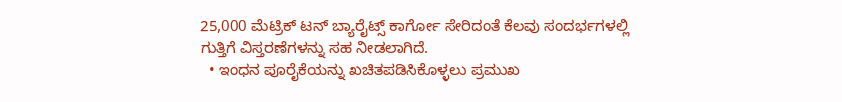25,000 ಮೆಟ್ರಿಕ್ ಟನ್ ಬ್ಯಾರೈಟ್ಸ್ ಕಾರ್ಗೋ ಸೇರಿದಂತೆ ಕೆಲವು ಸಂದರ್ಭಗಳಲ್ಲಿ ಗುತ್ತಿಗೆ ವಿಸ್ತರಣೆಗಳನ್ನು ಸಹ ನೀಡಲಾಗಿದೆ.
  • ಇಂಧನ ಪೂರೈಕೆಯನ್ನು ಖಚಿತಪಡಿಸಿಕೊಳ್ಳಲು ಪ್ರಮುಖ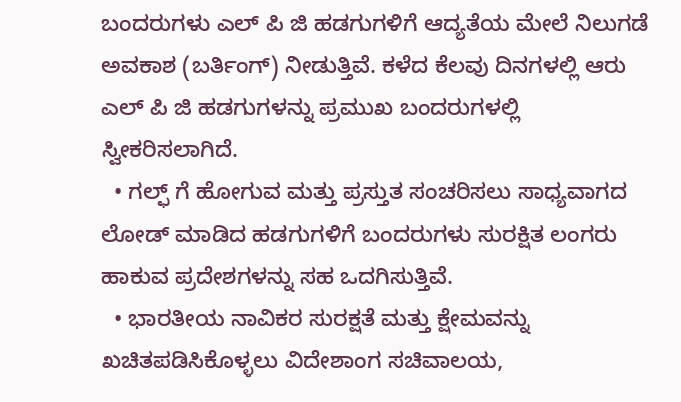ಬಂದರುಗಳು ಎಲ್‌ ಪಿ ಜಿ ಹಡಗುಗಳಿಗೆ ಆದ್ಯತೆಯ ಮೇಲೆ ನಿಲುಗಡೆ ಅವಕಾಶ (ಬರ್ತಿಂಗ್) ನೀಡುತ್ತಿವೆ. ಕಳೆದ ಕೆಲವು ದಿನಗಳಲ್ಲಿ ಆರು ಎಲ್‌ ಪಿ ಜಿ ಹಡಗುಗಳನ್ನು ಪ್ರಮುಖ ಬಂದರುಗಳಲ್ಲಿ ಸ್ವೀಕರಿಸಲಾಗಿದೆ.
  • ಗಲ್ಫ್‌ ಗೆ ಹೋಗುವ ಮತ್ತು ಪ್ರಸ್ತುತ ಸಂಚರಿಸಲು ಸಾಧ್ಯವಾಗದ ಲೋಡ್ ಮಾಡಿದ ಹಡಗುಗಳಿಗೆ ಬಂದರುಗಳು ಸುರಕ್ಷಿತ ಲಂಗರು ಹಾಕುವ ಪ್ರದೇಶಗಳನ್ನು ಸಹ ಒದಗಿಸುತ್ತಿವೆ.
  • ಭಾರತೀಯ ನಾವಿಕರ ಸುರಕ್ಷತೆ ಮತ್ತು ಕ್ಷೇಮವನ್ನು ಖಚಿತಪಡಿಸಿಕೊಳ್ಳಲು ವಿದೇಶಾಂಗ ಸಚಿವಾಲಯ,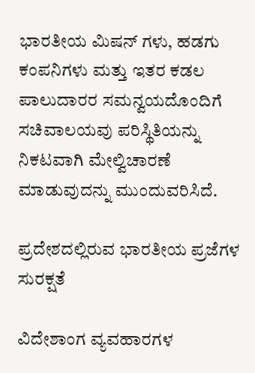ಭಾರತೀಯ ಮಿಷನ್‌ ಗಳು, ಹಡಗು ಕಂಪನಿಗಳು ಮತ್ತು ಇತರ ಕಡಲ ಪಾಲುದಾರರ ಸಮನ್ವಯದೊಂದಿಗೆ ಸಚಿವಾಲಯವು ಪರಿಸ್ಥಿತಿಯನ್ನು ನಿಕಟವಾಗಿ ಮೇಲ್ವಿಚಾರಣೆ ಮಾಡುವುದನ್ನು ಮುಂದುವರಿಸಿದೆ.

ಪ್ರದೇಶದಲ್ಲಿರುವ ಭಾರತೀಯ ಪ್ರಜೆಗಳ ಸುರಕ್ಷತೆ

ವಿದೇಶಾಂಗ ವ್ಯವಹಾರಗಳ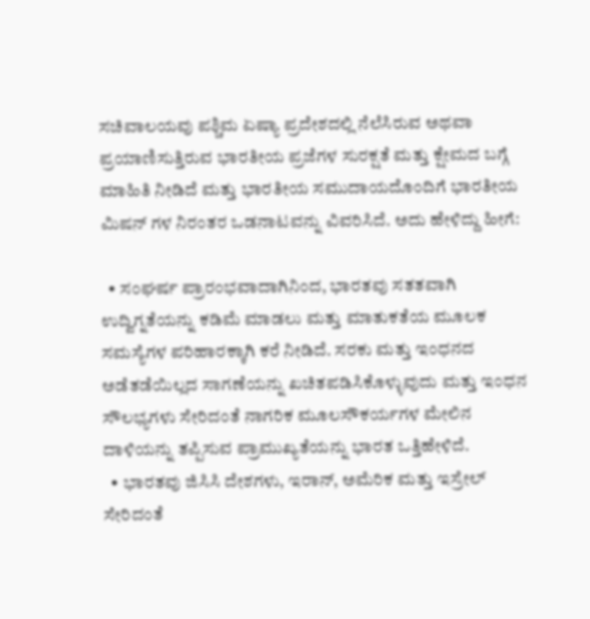ಸಚಿವಾಲಯವು ಪಶ್ಚಿಮ ಏಷ್ಯಾ ಪ್ರದೇಶದಲ್ಲಿ ನೆಲೆಸಿರುವ ಅಥವಾ ಪ್ರಯಾಣಿಸುತ್ತಿರುವ ಭಾರತೀಯ ಪ್ರಜೆಗಳ ಸುರಕ್ಷತೆ ಮತ್ತು ಕ್ಷೇಮದ ಬಗ್ಗೆ ಮಾಹಿತಿ ನೀಡಿದೆ ಮತ್ತು ಭಾರತೀಯ ಸಮುದಾಯದೊಂದಿಗೆ ಭಾರತೀಯ ಮಿಷನ್‌ ಗಳ ನಿರಂತರ ಒಡನಾಟವನ್ನು ವಿವರಿಸಿದೆ. ಅದು ಹೇಳಿದ್ದು ಹೀಗೆ:

  • ಸಂಘರ್ಷ ಪ್ರಾರಂಭವಾದಾಗಿನಿಂದ, ಭಾರತವು ಸತತವಾಗಿ ಉದ್ವಿಗ್ನತೆಯನ್ನು ಕಡಿಮೆ ಮಾಡಲು ಮತ್ತು ಮಾತುಕತೆಯ ಮೂಲಕ ಸಮಸ್ಯೆಗಳ ಪರಿಹಾರಕ್ಕಾಗಿ ಕರೆ ನೀಡಿದೆ. ಸರಕು ಮತ್ತು ಇಂಧನದ ಅಡೆತಡೆಯಿಲ್ಲದ ಸಾಗಣೆಯನ್ನು ಖಚಿತಪಡಿಸಿಕೊಳ್ಳುವುದು ಮತ್ತು ಇಂಧನ ಸೌಲಭ್ಯಗಳು ಸೇರಿದಂತೆ ನಾಗರಿಕ ಮೂಲಸೌಕರ್ಯಗಳ ಮೇಲಿನ ದಾಳಿಯನ್ನು ತಪ್ಪಿಸುವ ಪ್ರಾಮುಖ್ಯತೆಯನ್ನು ಭಾರತ ಒತ್ತಿಹೇಳಿದೆ.
  • ಭಾರತವು ಜಿಸಿಸಿ ದೇಶಗಳು, ಇರಾನ್, ಅಮೆರಿಕ ಮತ್ತು ಇಸ್ರೇಲ್ ಸೇರಿದಂತೆ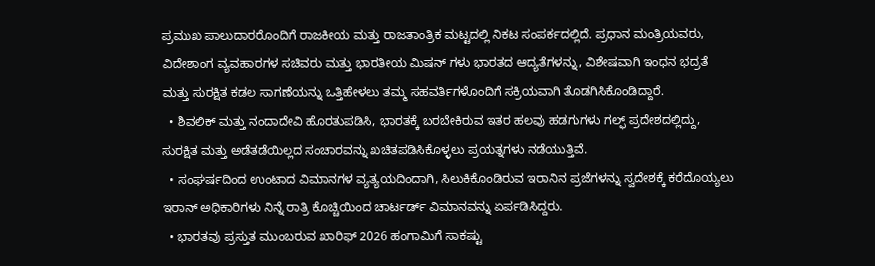ಪ್ರಮುಖ ಪಾಲುದಾರರೊಂದಿಗೆ ರಾಜಕೀಯ ಮತ್ತು ರಾಜತಾಂತ್ರಿಕ ಮಟ್ಟದಲ್ಲಿ ನಿಕಟ ಸಂಪರ್ಕದಲ್ಲಿದೆ. ಪ್ರಧಾನ ಮಂತ್ರಿಯವರು, ವಿದೇಶಾಂಗ ವ್ಯವಹಾರಗಳ ಸಚಿವರು ಮತ್ತು ಭಾರತೀಯ ಮಿಷನ್‌ ಗಳು ಭಾರತದ ಆದ್ಯತೆಗಳನ್ನು, ವಿಶೇಷವಾಗಿ ಇಂಧನ ಭದ್ರತೆ ಮತ್ತು ಸುರಕ್ಷಿತ ಕಡಲ ಸಾಗಣೆಯನ್ನು ಒತ್ತಿಹೇಳಲು ತಮ್ಮ ಸಹವರ್ತಿಗಳೊಂದಿಗೆ ಸಕ್ರಿಯವಾಗಿ ತೊಡಗಿಸಿಕೊಂಡಿದ್ದಾರೆ.
  • ಶಿವಲಿಕ್ ಮತ್ತು ನಂದಾದೇವಿ ಹೊರತುಪಡಿಸಿ, ಭಾರತಕ್ಕೆ ಬರಬೇಕಿರುವ ಇತರ ಹಲವು ಹಡಗುಗಳು ಗಲ್ಫ್ ಪ್ರದೇಶದಲ್ಲಿದ್ದು, ಸುರಕ್ಷಿತ ಮತ್ತು ಅಡೆತಡೆಯಿಲ್ಲದ ಸಂಚಾರವನ್ನು ಖಚಿತಪಡಿಸಿಕೊಳ್ಳಲು ಪ್ರಯತ್ನಗಳು ನಡೆಯುತ್ತಿವೆ.
  • ಸಂಘರ್ಷದಿಂದ ಉಂಟಾದ ವಿಮಾನಗಳ ವ್ಯತ್ಯಯದಿಂದಾಗಿ, ಸಿಲುಕಿಕೊಂಡಿರುವ ಇರಾನಿನ ಪ್ರಜೆಗಳನ್ನು ಸ್ವದೇಶಕ್ಕೆ ಕರೆದೊಯ್ಯಲು ಇರಾನ್ ಅಧಿಕಾರಿಗಳು ನಿನ್ನೆ ರಾತ್ರಿ ಕೊಚ್ಚಿಯಿಂದ ಚಾರ್ಟರ್ಡ್ ವಿಮಾನವನ್ನು ಏರ್ಪಡಿಸಿದ್ದರು.
  • ಭಾರತವು ಪ್ರಸ್ತುತ ಮುಂಬರುವ ಖಾರಿಫ್ 2026 ಹಂಗಾಮಿಗೆ ಸಾಕಷ್ಟು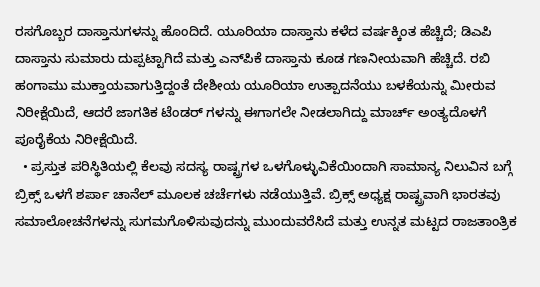ರಸಗೊಬ್ಬರ ದಾಸ್ತಾನುಗಳನ್ನು ಹೊಂದಿದೆ. ಯೂರಿಯಾ ದಾಸ್ತಾನು ಕಳೆದ ವರ್ಷಕ್ಕಿಂತ ಹೆಚ್ಚಿದೆ; ಡಿಎಪಿ ದಾಸ್ತಾನು ಸುಮಾರು ದುಪ್ಪಟ್ಟಾಗಿದೆ ಮತ್ತು ಎನ್‌ಪಿಕೆ ದಾಸ್ತಾನು ಕೂಡ ಗಣನೀಯವಾಗಿ ಹೆಚ್ಚಿದೆ. ರಬಿ ಹಂಗಾಮು ಮುಕ್ತಾಯವಾಗುತ್ತಿದ್ದಂತೆ ದೇಶೀಯ ಯೂರಿಯಾ ಉತ್ಪಾದನೆಯು ಬಳಕೆಯನ್ನು ಮೀರುವ ನಿರೀಕ್ಷೆಯಿದೆ, ಆದರೆ ಜಾಗತಿಕ ಟೆಂಡರ್‌ ಗಳನ್ನು ಈಗಾಗಲೇ ನೀಡಲಾಗಿದ್ದು ಮಾರ್ಚ್ ಅಂತ್ಯದೊಳಗೆ ಪೂರೈಕೆಯ ನಿರೀಕ್ಷೆಯಿದೆ.
  • ಪ್ರಸ್ತುತ ಪರಿಸ್ಥಿತಿಯಲ್ಲಿ ಕೆಲವು ಸದಸ್ಯ ರಾಷ್ಟ್ರಗಳ ಒಳಗೊಳ್ಳುವಿಕೆಯಿಂದಾಗಿ ಸಾಮಾನ್ಯ ನಿಲುವಿನ ಬಗ್ಗೆ ಬ್ರಿಕ್ಸ್ ಒಳಗೆ ಶರ್ಪಾ ಚಾನೆಲ್ ಮೂಲಕ ಚರ್ಚೆಗಳು ನಡೆಯುತ್ತಿವೆ. ಬ್ರಿಕ್ಸ್ ಅಧ್ಯಕ್ಷ ರಾಷ್ಟ್ರವಾಗಿ ಭಾರತವು ಸಮಾಲೋಚನೆಗಳನ್ನು ಸುಗಮಗೊಳಿಸುವುದನ್ನು ಮುಂದುವರೆಸಿದೆ ಮತ್ತು ಉನ್ನತ ಮಟ್ಟದ ರಾಜತಾಂತ್ರಿಕ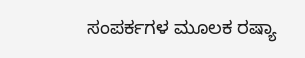ಸಂಪರ್ಕಗಳ ಮೂಲಕ ರಷ್ಯಾ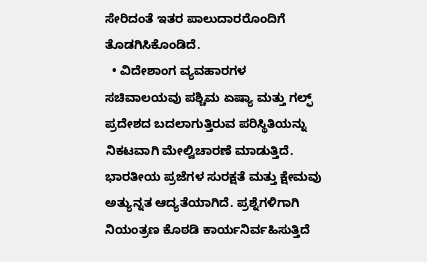ಸೇರಿದಂತೆ ಇತರ ಪಾಲುದಾರರೊಂದಿಗೆ ತೊಡಗಿಸಿಕೊಂಡಿದೆ.
  • ವಿದೇಶಾಂಗ ವ್ಯವಹಾರಗಳ ಸಚಿವಾಲಯವು ಪಶ್ಚಿಮ ಏಷ್ಯಾ ಮತ್ತು ಗಲ್ಫ್ ಪ್ರದೇಶದ ಬದಲಾಗುತ್ತಿರುವ ಪರಿಸ್ಥಿತಿಯನ್ನು ನಿಕಟವಾಗಿ ಮೇಲ್ವಿಚಾರಣೆ ಮಾಡುತ್ತಿದೆ. ಭಾರತೀಯ ಪ್ರಜೆಗಳ ಸುರಕ್ಷತೆ ಮತ್ತು ಕ್ಷೇಮವು ಅತ್ಯುನ್ನತ ಆದ್ಯತೆಯಾಗಿದೆ. ಪ್ರಶ್ನೆಗಳಿಗಾಗಿ ನಿಯಂತ್ರಣ ಕೊಠಡಿ ಕಾರ್ಯನಿರ್ವಹಿಸುತ್ತಿದೆ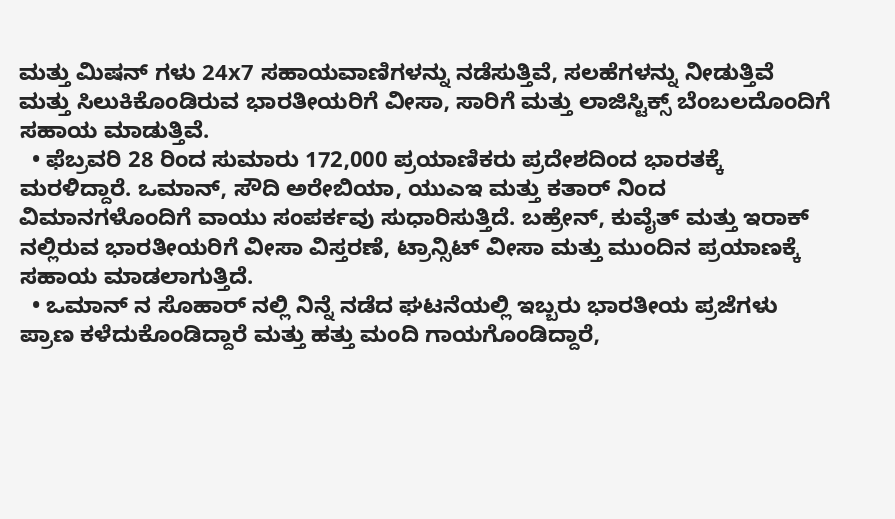ಮತ್ತು ಮಿಷನ್‌ ಗಳು 24x7 ಸಹಾಯವಾಣಿಗಳನ್ನು ನಡೆಸುತ್ತಿವೆ, ಸಲಹೆಗಳನ್ನು ನೀಡುತ್ತಿವೆ ಮತ್ತು ಸಿಲುಕಿಕೊಂಡಿರುವ ಭಾರತೀಯರಿಗೆ ವೀಸಾ, ಸಾರಿಗೆ ಮತ್ತು ಲಾಜಿಸ್ಟಿಕ್ಸ್ ಬೆಂಬಲದೊಂದಿಗೆ ಸಹಾಯ ಮಾಡುತ್ತಿವೆ.
  • ಫೆಬ್ರವರಿ 28 ರಿಂದ ಸುಮಾರು 172,000 ಪ್ರಯಾಣಿಕರು ಪ್ರದೇಶದಿಂದ ಭಾರತಕ್ಕೆ ಮರಳಿದ್ದಾರೆ. ಒಮಾನ್, ಸೌದಿ ಅರೇಬಿಯಾ, ಯುಎಇ ಮತ್ತು ಕತಾರ್‌ ನಿಂದ ವಿಮಾನಗಳೊಂದಿಗೆ ವಾಯು ಸಂಪರ್ಕವು ಸುಧಾರಿಸುತ್ತಿದೆ. ಬಹ್ರೇನ್, ಕುವೈತ್ ಮತ್ತು ಇರಾಕ್‌ ನಲ್ಲಿರುವ ಭಾರತೀಯರಿಗೆ ವೀಸಾ ವಿಸ್ತರಣೆ, ಟ್ರಾನ್ಸಿಟ್ ವೀಸಾ ಮತ್ತು ಮುಂದಿನ ಪ್ರಯಾಣಕ್ಕೆ ಸಹಾಯ ಮಾಡಲಾಗುತ್ತಿದೆ.
  • ಒಮಾನ್‌ ನ ಸೊಹಾರ್‌ ನಲ್ಲಿ ನಿನ್ನೆ ನಡೆದ ಘಟನೆಯಲ್ಲಿ ಇಬ್ಬರು ಭಾರತೀಯ ಪ್ರಜೆಗಳು ಪ್ರಾಣ ಕಳೆದುಕೊಂಡಿದ್ದಾರೆ ಮತ್ತು ಹತ್ತು ಮಂದಿ ಗಾಯಗೊಂಡಿದ್ದಾರೆ,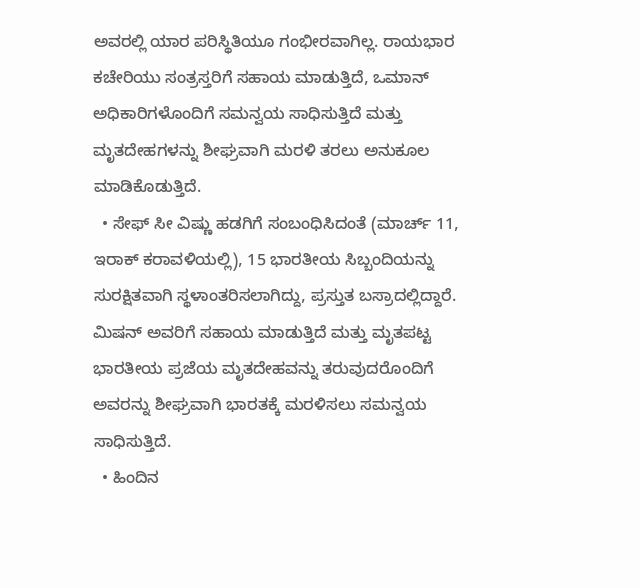ಅವರಲ್ಲಿ ಯಾರ ಪರಿಸ್ಥಿತಿಯೂ ಗಂಭೀರವಾಗಿಲ್ಲ. ರಾಯಭಾರ ಕಚೇರಿಯು ಸಂತ್ರಸ್ತರಿಗೆ ಸಹಾಯ ಮಾಡುತ್ತಿದೆ, ಒಮಾನ್ ಅಧಿಕಾರಿಗಳೊಂದಿಗೆ ಸಮನ್ವಯ ಸಾಧಿಸುತ್ತಿದೆ ಮತ್ತು ಮೃತದೇಹಗಳನ್ನು ಶೀಘ್ರವಾಗಿ ಮರಳಿ ತರಲು ಅನುಕೂಲ ಮಾಡಿಕೊಡುತ್ತಿದೆ.
  • ಸೇಫ್‌ ಸೀ ವಿಷ್ಣು ಹಡಗಿಗೆ ಸಂಬಂಧಿಸಿದಂತೆ (ಮಾರ್ಚ್ 11, ಇರಾಕ್ ಕರಾವಳಿಯಲ್ಲಿ), 15 ಭಾರತೀಯ ಸಿಬ್ಬಂದಿಯನ್ನು ಸುರಕ್ಷಿತವಾಗಿ ಸ್ಥಳಾಂತರಿಸಲಾಗಿದ್ದು, ಪ್ರಸ್ತುತ ಬಸ್ರಾದಲ್ಲಿದ್ದಾರೆ. ಮಿಷನ್ ಅವರಿಗೆ ಸಹಾಯ ಮಾಡುತ್ತಿದೆ ಮತ್ತು ಮೃತಪಟ್ಟ ಭಾರತೀಯ ಪ್ರಜೆಯ ಮೃತದೇಹವನ್ನು ತರುವುದರೊಂದಿಗೆ ಅವರನ್ನು ಶೀಘ್ರವಾಗಿ ಭಾರತಕ್ಕೆ ಮರಳಿಸಲು ಸಮನ್ವಯ ಸಾಧಿಸುತ್ತಿದೆ.
  • ಹಿಂದಿನ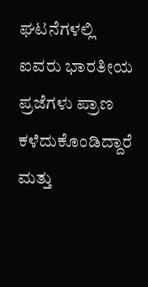ಘಟನೆಗಳಲ್ಲಿ ಐವರು ಭಾರತೀಯ ಪ್ರಜೆಗಳು ಪ್ರಾಣ ಕಳೆದುಕೊಂಡಿದ್ದಾರೆ ಮತ್ತು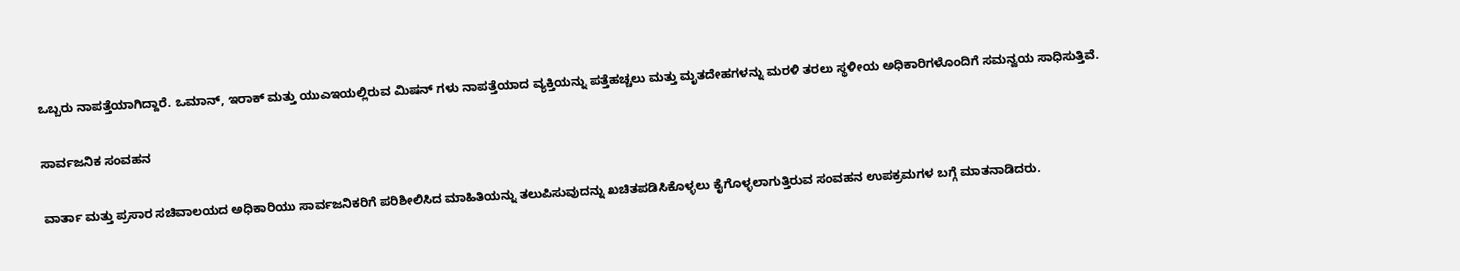ಒಬ್ಬರು ನಾಪತ್ತೆಯಾಗಿದ್ದಾರೆ. ಒಮಾನ್, ಇರಾಕ್ ಮತ್ತು ಯುಎಇಯಲ್ಲಿರುವ ಮಿಷನ್‌ ಗಳು ನಾಪತ್ತೆಯಾದ ವ್ಯಕ್ತಿಯನ್ನು ಪತ್ತೆಹಚ್ಚಲು ಮತ್ತು ಮೃತದೇಹಗಳನ್ನು ಮರಳಿ ತರಲು ಸ್ಥಳೀಯ ಅಧಿಕಾರಿಗಳೊಂದಿಗೆ ಸಮನ್ವಯ ಸಾಧಿಸುತ್ತಿವೆ.

ಸಾರ್ವಜನಿಕ ಸಂವಹನ

ವಾರ್ತಾ ಮತ್ತು ಪ್ರಸಾರ ಸಚಿವಾಲಯದ ಅಧಿಕಾರಿಯು ಸಾರ್ವಜನಿಕರಿಗೆ ಪರಿಶೀಲಿಸಿದ ಮಾಹಿತಿಯನ್ನು ತಲುಪಿಸುವುದನ್ನು ಖಚಿತಪಡಿಸಿಕೊಳ್ಳಲು ಕೈಗೊಳ್ಳಲಾಗುತ್ತಿರುವ ಸಂವಹನ ಉಪಕ್ರಮಗಳ ಬಗ್ಗೆ ಮಾತನಾಡಿದರು.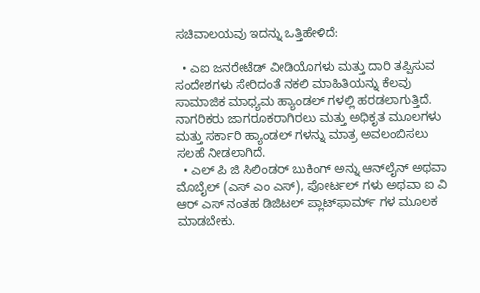ಸಚಿವಾಲಯವು ಇದನ್ನು ಒತ್ತಿಹೇಳಿದೆ:

  • ಎಐ ಜನರೇಟೆಡ್ ವೀಡಿಯೊಗಳು ಮತ್ತು ದಾರಿ ತಪ್ಪಿಸುವ ಸಂದೇಶಗಳು ಸೇರಿದಂತೆ ನಕಲಿ ಮಾಹಿತಿಯನ್ನು ಕೆಲವು ಸಾಮಾಜಿಕ ಮಾಧ್ಯಮ ಹ್ಯಾಂಡಲ್‌ ಗಳಲ್ಲಿ ಹರಡಲಾಗುತ್ತಿದೆ. ನಾಗರಿಕರು ಜಾಗರೂಕರಾಗಿರಲು ಮತ್ತು ಅಧಿಕೃತ ಮೂಲಗಳು ಮತ್ತು ಸರ್ಕಾರಿ ಹ್ಯಾಂಡಲ್‌ ಗಳನ್ನು ಮಾತ್ರ ಅವಲಂಬಿಸಲು ಸಲಹೆ ನೀಡಲಾಗಿದೆ.
  • ಎಲ್‌ ಪಿ ಜಿ ಸಿಲಿಂಡರ್ ಬುಕಿಂಗ್ ಅನ್ನು ಆನ್‌ಲೈನ್ ಅಥವಾ ಮೊಬೈಲ್ (ಎಸ್‌ ಎಂ ಎಸ್), ಪೋರ್ಟಲ್‌‌ ಗಳು ಅಥವಾ ಐ ವಿ ಆರ್‌ ಎಸ್‌ ನಂತಹ ಡಿಜಿಟಲ್ ಪ್ಲಾಟ್‌ಫಾರ್ಮ್‌ ಗಳ ಮೂಲಕ ಮಾಡಬೇಕು.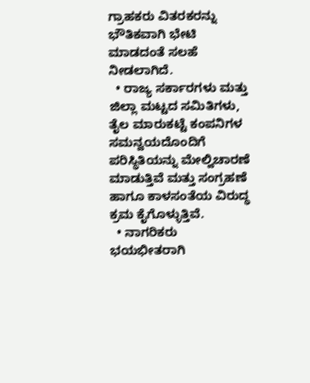ಗ್ರಾಹಕರು ವಿತರಕರನ್ನು ಭೌತಿಕವಾಗಿ ಭೇಟಿ ಮಾಡದಂತೆ ಸಲಹೆ ನೀಡಲಾಗಿದೆ.
  • ರಾಜ್ಯ ಸರ್ಕಾರಗಳು ಮತ್ತು ಜಿಲ್ಲಾ ಮಟ್ಟದ ಸಮಿತಿಗಳು, ತೈಲ ಮಾರುಕಟ್ಟೆ ಕಂಪನಿಗಳ ಸಮನ್ವಯದೊಂದಿಗೆ ಪರಿಸ್ಥಿತಿಯನ್ನು ಮೇಲ್ವಿಚಾರಣೆ ಮಾಡುತ್ತಿವೆ ಮತ್ತು ಸಂಗ್ರಹಣೆ ಹಾಗೂ ಕಾಳಸಂತೆಯ ವಿರುದ್ಧ ಕ್ರಮ ಕೈಗೊಳ್ಳುತ್ತಿವೆ.
  • ನಾಗರಿಕರು ಭಯಭೀತರಾಗಿ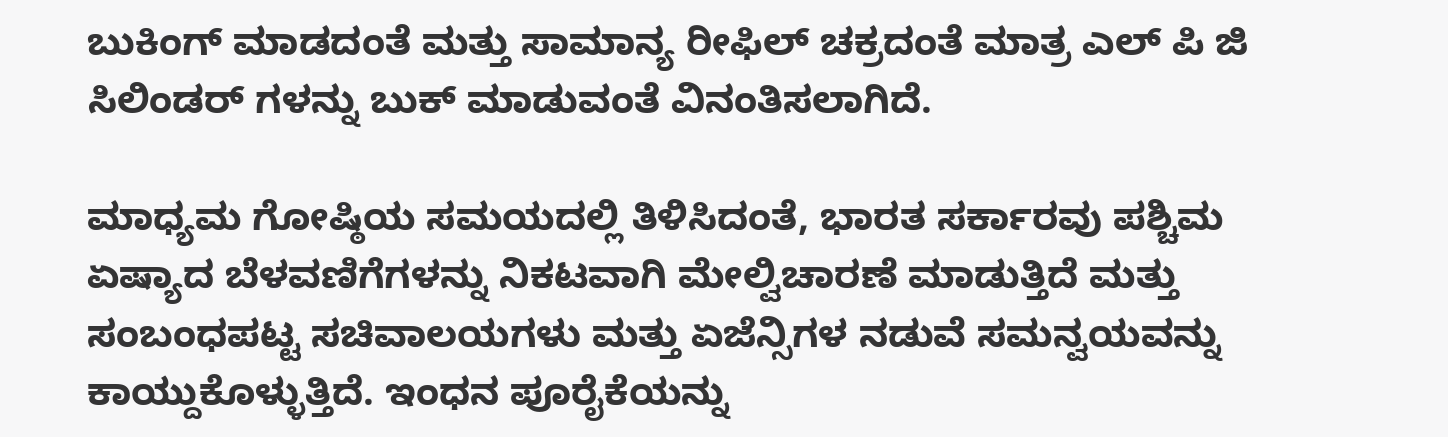ಬುಕಿಂಗ್ ಮಾಡದಂತೆ ಮತ್ತು ಸಾಮಾನ್ಯ ರೀಫಿಲ್ ಚಕ್ರದಂತೆ ಮಾತ್ರ ಎಲ್‌ ಪಿ ಜಿ ಸಿಲಿಂಡರ್‌ ಗಳನ್ನು ಬುಕ್ ಮಾಡುವಂತೆ ವಿನಂತಿಸಲಾಗಿದೆ.

ಮಾಧ್ಯಮ ಗೋಷ್ಠಿಯ ಸಮಯದಲ್ಲಿ ತಿಳಿಸಿದಂತೆ, ಭಾರತ ಸರ್ಕಾರವು ಪಶ್ಚಿಮ ಏಷ್ಯಾದ ಬೆಳವಣಿಗೆಗಳನ್ನು ನಿಕಟವಾಗಿ ಮೇಲ್ವಿಚಾರಣೆ ಮಾಡುತ್ತಿದೆ ಮತ್ತು ಸಂಬಂಧಪಟ್ಟ ಸಚಿವಾಲಯಗಳು ಮತ್ತು ಏಜೆನ್ಸಿಗಳ ನಡುವೆ ಸಮನ್ವಯವನ್ನು ಕಾಯ್ದುಕೊಳ್ಳುತ್ತಿದೆ. ಇಂಧನ ಪೂರೈಕೆಯನ್ನು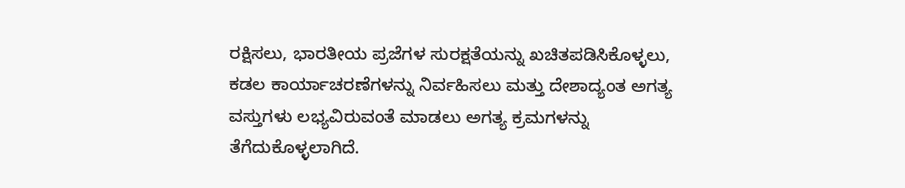ರಕ್ಷಿಸಲು, ಭಾರತೀಯ ಪ್ರಜೆಗಳ ಸುರಕ್ಷತೆಯನ್ನು ಖಚಿತಪಡಿಸಿಕೊಳ್ಳಲು, ಕಡಲ ಕಾರ್ಯಾಚರಣೆಗಳನ್ನು ನಿರ್ವಹಿಸಲು ಮತ್ತು ದೇಶಾದ್ಯಂತ ಅಗತ್ಯ ವಸ್ತುಗಳು ಲಭ್ಯವಿರುವಂತೆ ಮಾಡಲು ಅಗತ್ಯ ಕ್ರಮಗಳನ್ನು ತೆಗೆದುಕೊಳ್ಳಲಾಗಿದೆ.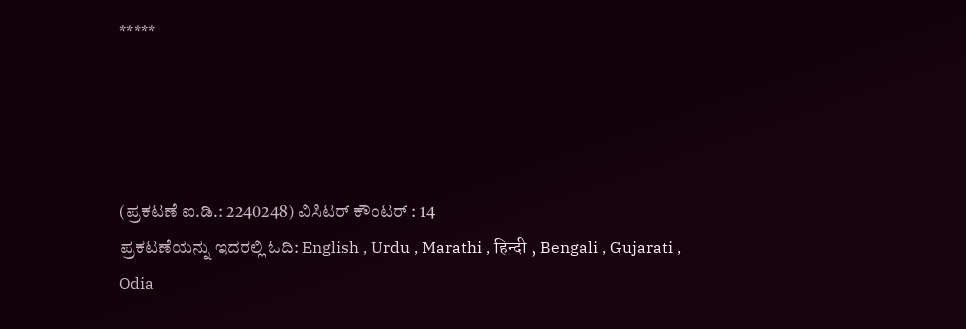*****




(ಪ್ರಕಟಣೆ ಐ.ಡಿ.: 2240248) ವಿಸಿಟರ್ ಕೌಂಟರ್ : 14
ಪ್ರಕಟಣೆಯನ್ನು ಇದರಲ್ಲಿ ಓದಿ: English , Urdu , Marathi , हिन्दी , Bengali , Gujarati , Odia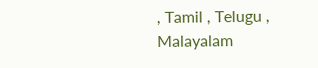, Tamil , Telugu , Malayalam